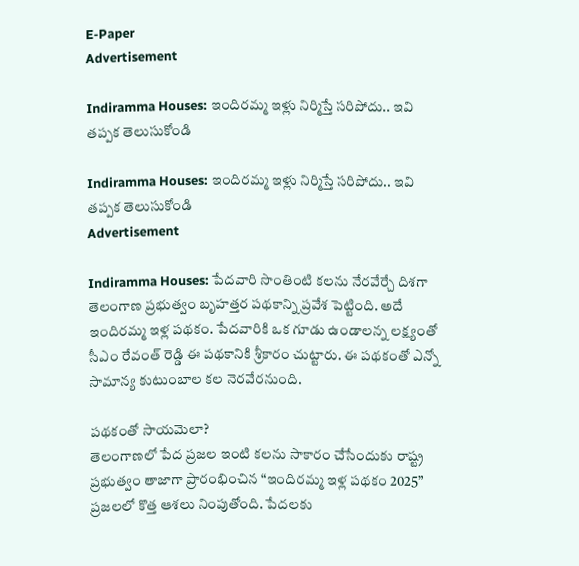E-Paper
Advertisement

Indiramma Houses: ఇందిరమ్మ ఇళ్లు నిర్మిస్తే సరిపోదు.. ఇవి తప్పక తెలుసుకోండి

Indiramma Houses: ఇందిరమ్మ ఇళ్లు నిర్మిస్తే సరిపోదు.. ఇవి తప్పక తెలుసుకోండి
Advertisement

Indiramma Houses: పేదవారి సొంతింటి కలను నేరవేర్చే దిశగా తెలంగాణ ప్రభుత్వం బృహత్తర పథకాన్ని ప్రవేశ పెట్టింది. అదే ఇందిరమ్మ ఇళ్ల పథకం. పేదవారికి ఒక గూడు ఉండాలన్న లక్ష్యంతో సీఎం రేవంత్ రెడ్డి ఈ పథకానికి శ్రీకారం చుట్టారు. ఈ పథకంతో ఎన్నో సామాన్య కుటుంబాల కల నెరవేరనుంది.

పథకంతో సాయమెలా?
తెలంగాణలో పేద ప్రజల ఇంటి కలను సాకారం చేసేందుకు రాష్ట్ర ప్రభుత్వం తాజాగా ప్రారంభించిన “ఇందిరమ్మ ఇళ్ల పథకం 2025” ప్రజలలో కొత్త ఆశలు నింపుతోంది. పేదలకు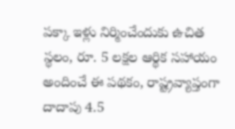పక్కా ఇళ్లు నిర్మించేందుకు ఉచిత స్థలం, రూ. 5 లక్షల ఆర్థిక సహాయం అందించే ఈ పథకం, రాష్ట్రవ్యాప్తంగా దాదాపు 4.5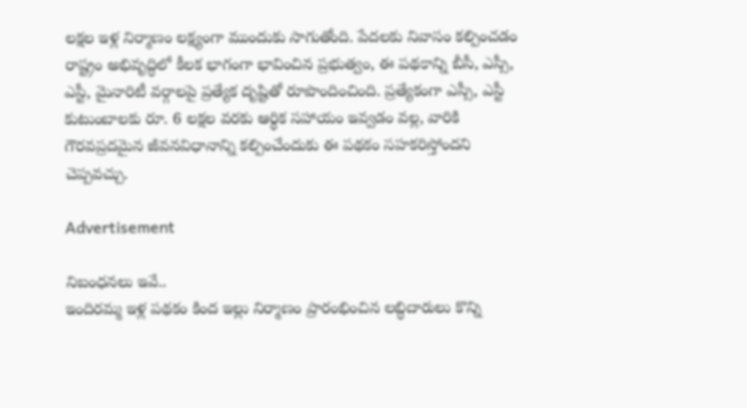లక్షల ఇళ్ల నిర్మాణం లక్ష్యంగా ముందుకు సాగుతోంది. పేదలకు నివాసం కల్పించడం రాష్ట్రం అభివృద్ధిలో కీలక భాగంగా భావించిన ప్రభుత్వం, ఈ పథకాన్ని బీసీ, ఎస్సీ, ఎస్టీ, మైనారిటీ వర్గాలపై ప్రత్యేక దృష్టితో రూపొందించింది. ప్రత్యేకంగా ఎస్సీ, ఎస్టీ కుటుంబాలకు రూ. 6 లక్షల వరకు ఆర్థిక సహాయం ఇవ్వడం వల్ల, వారికి గౌరవప్రదమైన జీవనవిధానాన్ని కల్పించేందుకు ఈ పథకం సహకరిస్తోందని చెప్పవచ్చు.

Advertisement

నిబంధనలు ఇవే..
ఇందిరమ్మ ఇళ్ల పథకం కింద ఇల్లు నిర్మాణం ప్రారంభించిన లబ్ధిదారులు కొన్ని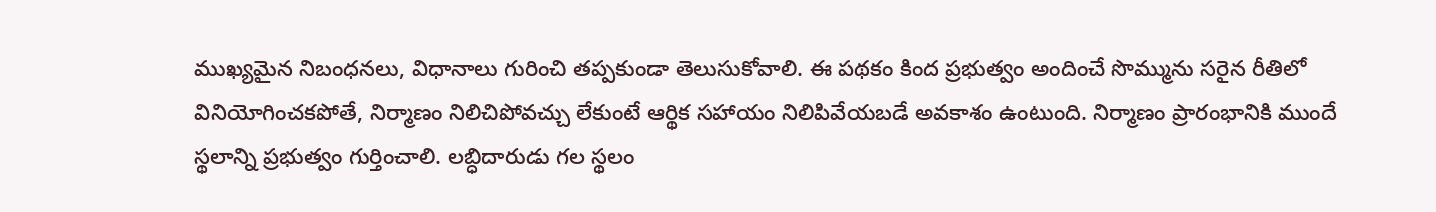ముఖ్యమైన నిబంధనలు, విధానాలు గురించి తప్పకుండా తెలుసుకోవాలి. ఈ పథకం కింద ప్రభుత్వం అందించే సొమ్మును సరైన రీతిలో వినియోగించకపోతే, నిర్మాణం నిలిచిపోవచ్చు లేకుంటే ఆర్థిక సహాయం నిలిపివేయబడే అవకాశం ఉంటుంది. నిర్మాణం ప్రారంభానికి ముందే స్థలాన్ని ప్రభుత్వం గుర్తించాలి. లబ్ధిదారుడు గల స్థలం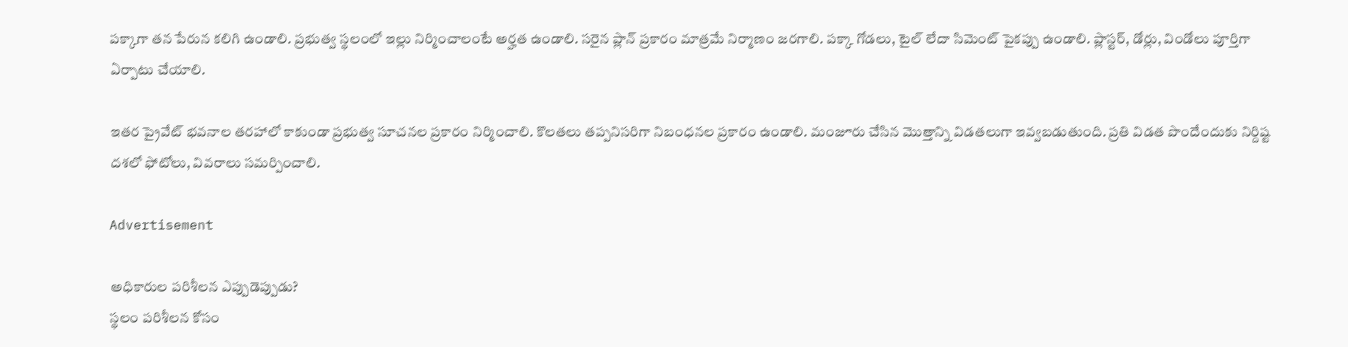పక్కాగా తన పేరున కలిగి ఉండాలి. ప్రభుత్వ స్థలంలో ఇల్లు నిర్మించాలంటే అర్హత ఉండాలి. సరైన ప్లాన్ ప్రకారం మాత్రమే నిర్మాణం జరగాలి. పక్కా గోడలు, టైల్ లేదా సిమెంట్ పైకప్పు ఉండాలి. ప్లాస్టర్, డోర్లు, విండోలు పూర్తిగా ఏర్పాటు చేయాలి.

ఇతర ప్రైవేట్ భవనాల తరహాలో కాకుండా ప్రభుత్వ సూచనల ప్రకారం నిర్మించాలి. కొలతలు తప్పనిసరిగా నిబంధనల ప్రకారం ఉండాలి. మంజూరు చేసిన మొత్తాన్ని విడతలుగా ఇవ్వబడుతుంది. ప్రతి విడత పొందేందుకు నిర్దిష్ట దశలో ఫోటోలు, వివరాలు సమర్పించాలి.

Advertisement

అధికారుల పరిశీలన ఎప్పుడెప్పుడు?
స్థలం పరిశీలన కోసం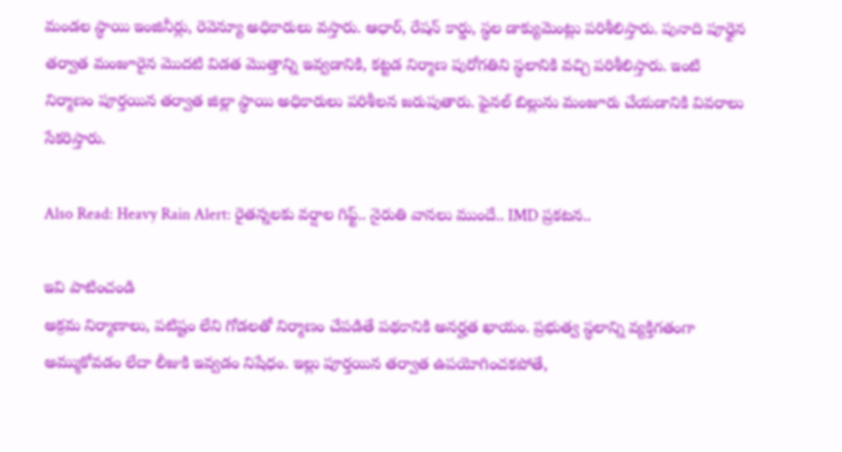మండల స్థాయి ఇంజినీర్లు, రెవెన్యూ అధికారులు వస్తారు. ఆధార్, రేషన్ కార్డు, స్థల డాక్యుమెంట్లు పరిశీలిస్తారు. పునాది పూర్తైన తర్వాత మంజూరైన మొదటి విడత మొత్తాన్ని ఇవ్వడానికి, కట్టడ నిర్మాణ పురోగతిని స్థలానికి వచ్చి పరిశీలిస్తారు. ఇంటి నిర్మాణం పూర్తయిన తర్వాత జిల్లా స్థాయి అధికారులు పరిశీలన జరుపుతారు. ఫైనల్ బిల్లును మంజూరు చేయడానికి వివరాలు సేకరిస్తారు.

Also Read: Heavy Rain Alert: రైతన్నలకు వర్షాల గిఫ్ట్.. నైరుతి వానలు ముందే.. IMD ప్రకటన..

ఇవి పాటించండి
అక్రమ నిర్మాణాలు, పటిష్టం లేని గోడలతో నిర్మాణం చేపడితే పథకానికి అనర్హత ఖాయం. ప్రభుత్వ స్థలాన్ని వ్యక్తిగతంగా అమ్ముకోవడం లేదా లీజుకి ఇవ్వడం నిషేధం. ఇల్లు పూర్తయిన తర్వాత ఉపయోగించకపోతే,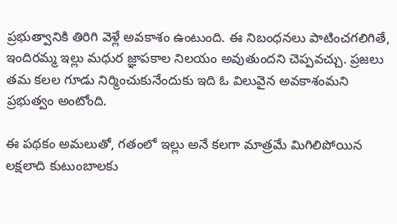ప్రభుత్వానికి తిరిగి వెళ్లే అవకాశం ఉంటుంది. ఈ నిబంధనలు పాటించగలిగితే, ఇందిరమ్మ ఇల్లు మధుర జ్ఞాపకాల నిలయం అవుతుందని చెప్పవచ్చు. ప్రజలు తమ కలల గూడు నిర్మించుకునేందుకు ఇది ఓ విలువైన అవకాశంమని ప్రభుత్వం అంటోంది.

ఈ పథకం అమలుతో, గతంలో ఇల్లు అనే కలగా మాత్రమే మిగిలిపోయిన లక్షలాది కుటుంబాలకు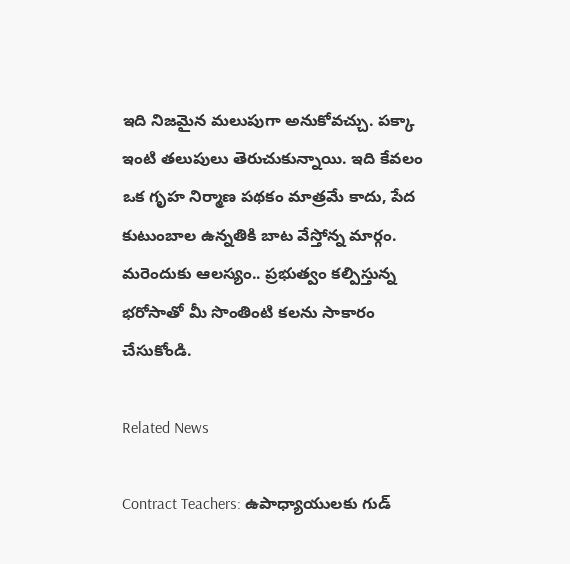ఇది నిజమైన మలుపుగా అనుకోవచ్చు. పక్కా ఇంటి తలుపులు తెరుచుకున్నాయి. ఇది కేవలం ఒక గృహ నిర్మాణ పథకం మాత్రమే కాదు, పేద కుటుంబాల ఉన్నతికి బాట వేస్తోన్న మార్గం. మరెందుకు ఆలస్యం.. ప్రభుత్వం కల్పిస్తున్న భరోసాతో మీ సొంతింటి కలను సాకారం చేసుకోండి.

Related News

Contract Teachers: ఉపాధ్యాయులకు గుడ్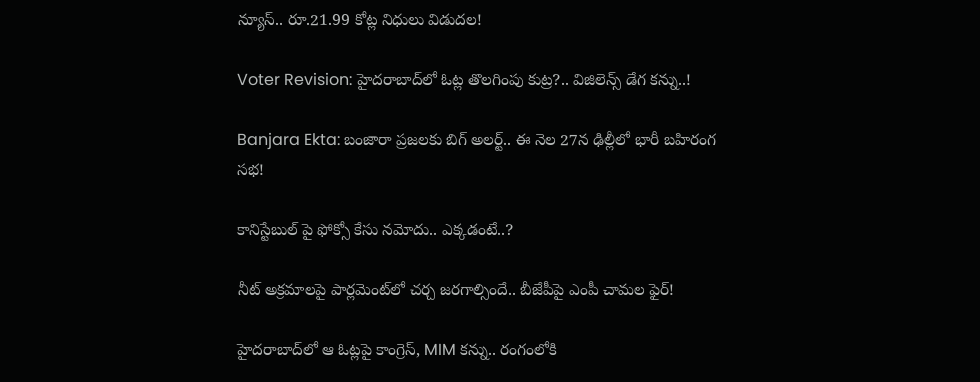న్యూస్.. రూ.21.99 కోట్ల నిధులు విడుదల!

Voter Revision: హైదరాబాద్‌లో ఓట్ల తొలగింపు కుట్ర?.. విజిలెన్స్ డేగ కన్ను..!

Banjara Ekta: బంజారా ప్రజలకు బిగ్ అలర్ట్.. ఈ నెల 27న ఢిల్లీలో భారీ బహిరంగ సభ!

కానిస్టేబుల్ పై ఫోక్సో కేసు నమోదు.. ఎక్కడంటే..?

నీట్ అక్రమాలపై పార్లమెంట్‌లో చర్చ జరగాల్సిందే.. బీజేపీపై ఎంపీ చామల ఫైర్!

హైదరాబాద్‌లో ఆ ఓట్లపై కాంగ్రెస్, MIM కన్ను.. రంగంలోకి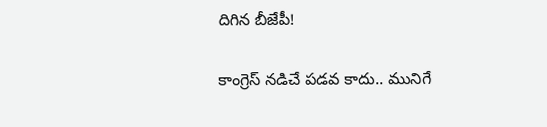దిగిన బీజేపీ!

కాంగ్రెస్ నడిచే పడవ కాదు.. మునిగే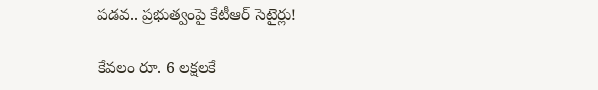పడవ.. ప్రభుత్వంపై కేటీఆర్ సెటైర్లు!

కేవలం రూ. 6 లక్షలకే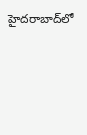హైదరాబాద్‌లో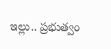ఇల్లు.. ప్రభుత్వం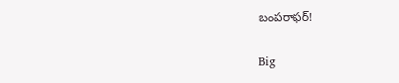బంపరాఫర్!

Big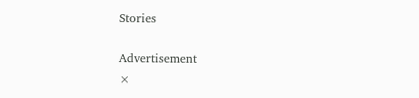Stories

Advertisement
×